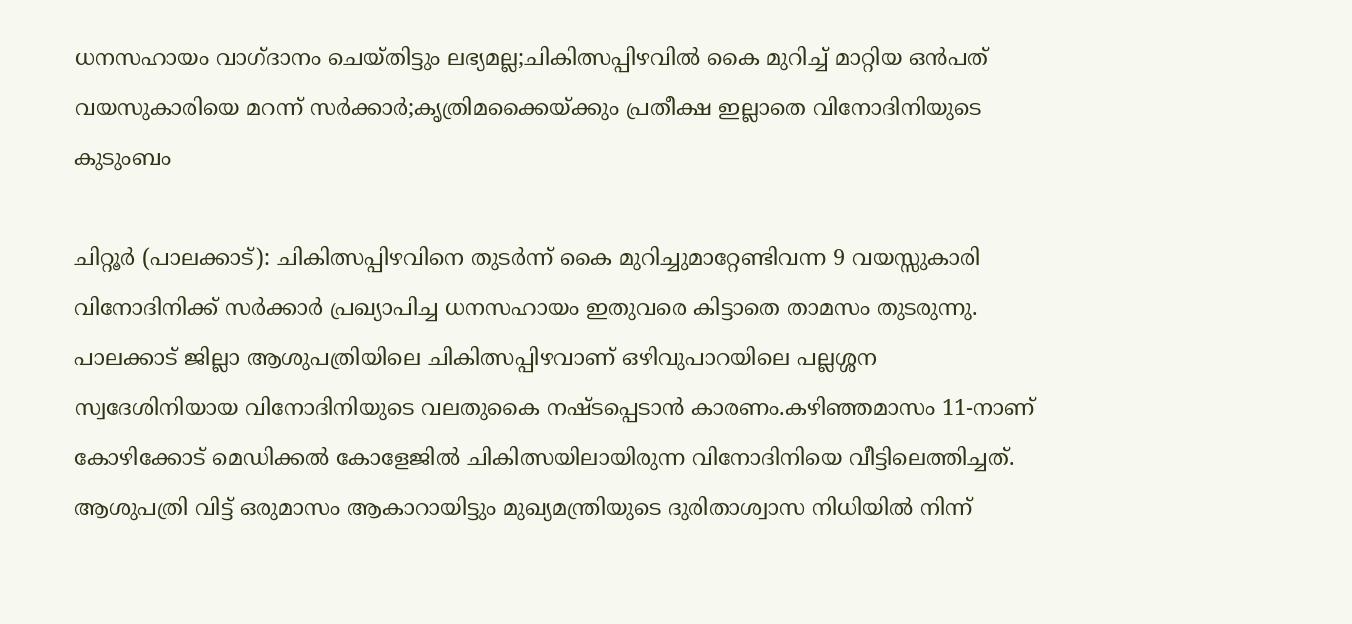ധനസഹായം വാഗ്ദാനം ചെയ്തിട്ടും ലഭ്യമല്ല;ചികിത്സപ്പിഴവിൽ കൈ മുറിച്ച് മാറ്റിയ ഒൻപത് വയസുകാരിയെ മറന്ന് സർക്കാർ;കൃത്രിമക്കൈയ്ക്കും പ്രതീക്ഷ ഇല്ലാതെ വിനോദിനിയുടെ കുടുംബം

ചിറ്റൂർ (പാലക്കാട്): ചികിത്സപ്പിഴവിനെ തുടർന്ന് കൈ മുറിച്ചുമാറ്റേണ്ടിവന്ന 9 വയസ്സുകാരി വിനോദിനിക്ക് സർക്കാർ പ്രഖ്യാപിച്ച ധനസഹായം ഇതുവരെ കിട്ടാതെ താമസം തുടരുന്നു. പാലക്കാട് ജില്ലാ ആശുപത്രിയിലെ ചികിത്സപ്പിഴവാണ് ഒഴിവുപാറയിലെ പല്ലശ്ശന സ്വദേശിനിയായ വിനോദിനിയുടെ വലതുകൈ നഷ്ടപ്പെടാൻ കാരണം.കഴിഞ്ഞമാസം 11-നാണ് കോഴിക്കോട് മെഡിക്കൽ കോളേജിൽ ചികിത്സയിലായിരുന്ന വിനോദിനിയെ വീട്ടിലെത്തിച്ചത്. ആശുപത്രി വിട്ട് ഒരുമാസം ആകാറായിട്ടും മുഖ്യമന്ത്രിയുടെ ദുരിതാശ്വാസ നിധിയിൽ നിന്ന്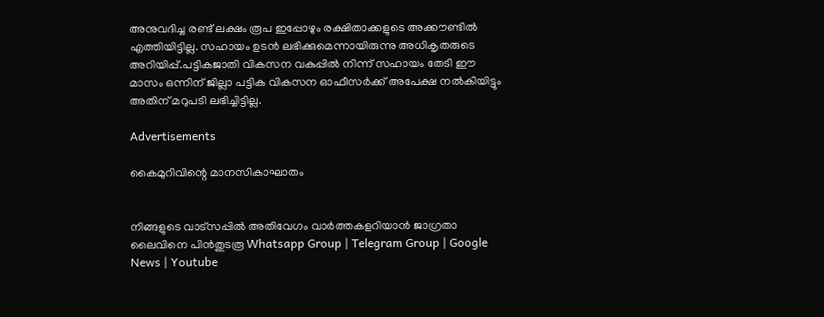അനുവദിച്ച രണ്ട് ലക്ഷം രൂപ ഇപ്പോഴും രക്ഷിതാക്കളുടെ അക്കൗണ്ടിൽ എത്തിയിട്ടില്ല. സഹായം ഉടൻ ലഭിക്കുമെന്നായിരുന്നു അധികൃതരുടെ അറിയിപ്പ്.പട്ടികജാതി വികസന വകുപ്പിൽ നിന്ന് സഹായം തേടി ഈ മാസം ഒന്നിന് ജില്ലാ പട്ടിക വികസന ഓഫീസർക്ക് അപേക്ഷ നൽകിയിട്ടും അതിന് മറുപടി ലഭിച്ചിട്ടില്ല.

Advertisements

കൈമുറിവിന്റെ മാനസികാഘാതം


നിങ്ങളുടെ വാട്സപ്പിൽ അതിവേഗം വാർത്തകളറിയാൻ ജാഗ്രതാ ലൈവിനെ പിൻതുടരൂ Whatsapp Group | Telegram Group | Google News | Youtube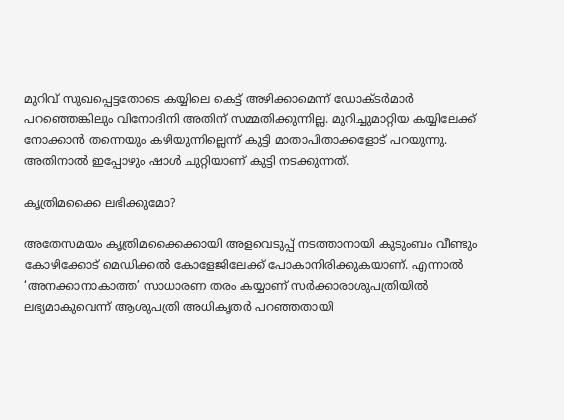മുറിവ് സുഖപ്പെട്ടതോടെ കയ്യിലെ കെട്ട് അഴിക്കാമെന്ന് ഡോക്ടർമാർ പറഞ്ഞെങ്കിലും വിനോദിനി അതിന് സമ്മതിക്കുന്നില്ല. മുറിച്ചുമാറ്റിയ കയ്യിലേക്ക് നോക്കാൻ തന്നെയും കഴിയുന്നില്ലെന്ന് കുട്ടി മാതാപിതാക്കളോട് പറയുന്നു. അതിനാൽ ഇപ്പോഴും ഷാൾ ചുറ്റിയാണ് കുട്ടി നടക്കുന്നത്.

കൃത്രിമക്കൈ ലഭിക്കുമോ?

അതേസമയം കൃത്രിമക്കൈക്കായി അളവെടുപ്പ് നടത്താനായി കുടുംബം വീണ്ടും കോഴിക്കോട് മെഡിക്കൽ കോളേജിലേക്ക് പോകാനിരിക്കുകയാണ്. എന്നാൽ ‘അനക്കാനാകാത്ത’ സാധാരണ തരം കയ്യാണ് സർക്കാരാശുപത്രിയിൽ ലഭ്യമാകുവെന്ന് ആശുപത്രി അധികൃതർ പറഞ്ഞതായി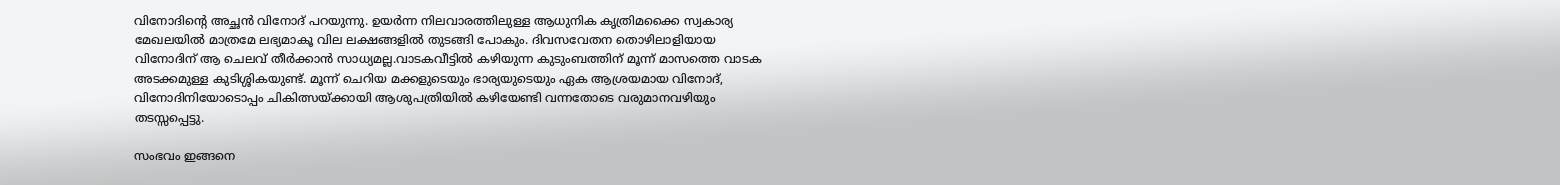വിനോദിന്റെ അച്ഛൻ വിനോദ് പറയുന്നു. ഉയർന്ന നിലവാരത്തിലുള്ള ആധുനിക കൃത്രിമക്കൈ സ്വകാര്യ മേഖലയിൽ മാത്രമേ ലഭ്യമാകൂ വില ലക്ഷങ്ങളിൽ തുടങ്ങി പോകും. ദിവസവേതന തൊഴിലാളിയായ വിനോദിന് ആ ചെലവ് തീർക്കാൻ സാധ്യമല്ല.വാടകവീട്ടിൽ കഴിയുന്ന കുടുംബത്തിന് മൂന്ന് മാസത്തെ വാടക അടക്കമുള്ള കുടിശ്ശികയുണ്ട്. മൂന്ന് ചെറിയ മക്കളുടെയും ഭാര്യയുടെയും ഏക ആശ്രയമായ വിനോദ്, വിനോദിനിയോടൊപ്പം ചികിത്സയ്ക്കായി ആശുപത്രിയിൽ കഴിയേണ്ടി വന്നതോടെ വരുമാനവഴിയും തടസ്സപ്പെട്ടു.

സംഭവം ഇങ്ങനെ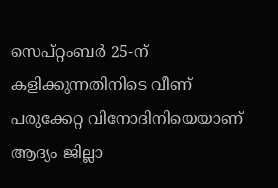സെപ്റ്റംബർ 25-ന് കളിക്കുന്നതിനിടെ വീണ് പരുക്കേറ്റ വിനോദിനിയെയാണ് ആദ്യം ജില്ലാ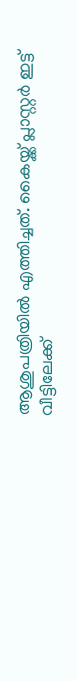ആശുപത്രിയിൽ എത്തിച്ചത്. കൈയ്ക്ക് പ്ലാസ്റ്റർ ഇട്ട് വീട്ടിലേക്ക്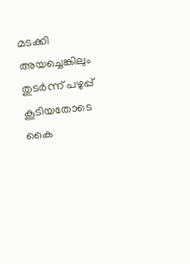മടക്കി അയച്ചെങ്കിലും തുടർന്ന് പഴുപ്പ് കൂടിയതോടെ കൈ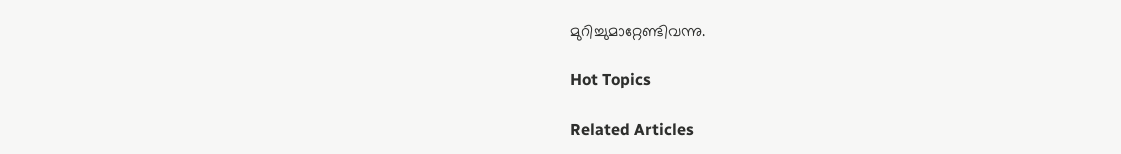മുറിച്ചുമാറ്റേണ്ടിവന്നു.

Hot Topics

Related Articles